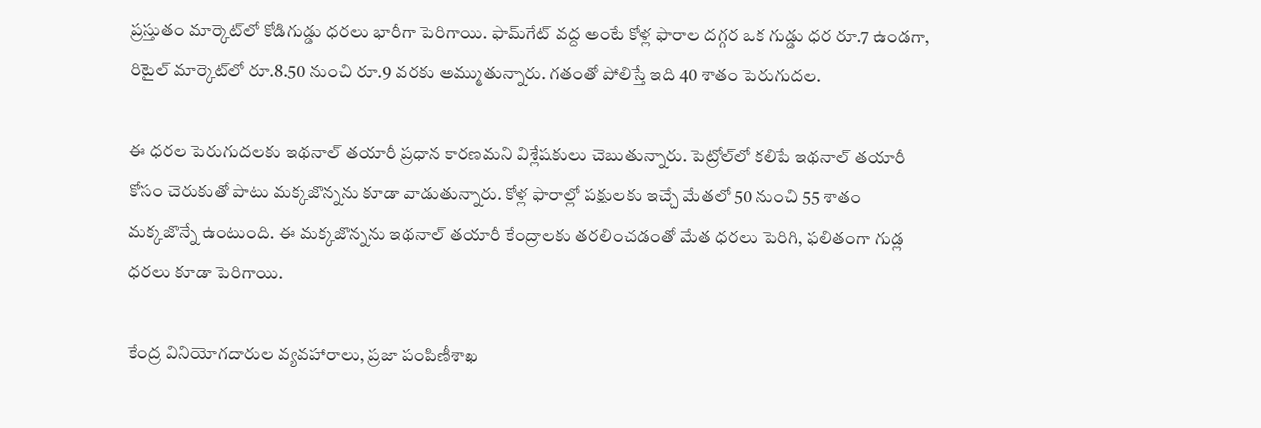ప్రస్తుతం మార్కెట్‌లో కోడిగుడ్డు ధరలు భారీగా పెరిగాయి. ఫామ్‌గేట్ వద్ద అంటే కోళ్ల ఫారాల దగ్గర ఒక గుడ్డు ధర రూ.7 ఉండగా, రిటైల్ మార్కెట్‌లో రూ.8.50 నుంచి రూ.9 వరకు అమ్ముతున్నారు. గతంతో పోలిస్తే ఇది 40 శాతం పెరుగుదల.

ఈ ధరల పెరుగుదలకు ఇథనాల్ తయారీ ప్రధాన కారణమని విశ్లేషకులు చెబుతున్నారు. పెట్రోల్‌లో కలిపే ఇథనాల్ తయారీ కోసం చెరుకుతో పాటు మక్కజొన్నను కూడా వాడుతున్నారు. కోళ్ల ఫారాల్లో పక్షులకు ఇచ్చే మేతలో 50 నుంచి 55 శాతం మక్కజొన్నే ఉంటుంది. ఈ మక్కజొన్నను ఇథనాల్ తయారీ కేంద్రాలకు తరలించడంతో మేత ధరలు పెరిగి, ఫలితంగా గుడ్ల ధరలు కూడా పెరిగాయి.

కేంద్ర వినియోగదారుల వ్యవహారాలు, ప్రజా పంపిణీశాఖ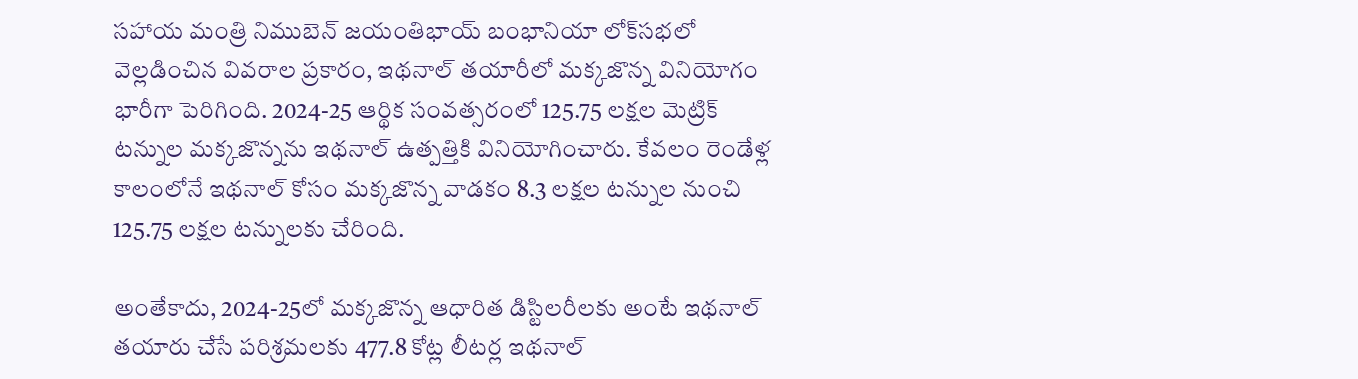సహాయ మంత్రి నిముబెన్‌ జయంతిభాయ్‌ బంభానియా లోక్‌సభలో వెల్లడించిన వివరాల ప్రకారం, ఇథనాల్ తయారీలో మక్కజొన్న వినియోగం భారీగా పెరిగింది. 2024-25 ఆర్థిక సంవత్సరంలో 125.75 లక్షల మెట్రిక్ టన్నుల మక్కజొన్నను ఇథనాల్ ఉత్పత్తికి వినియోగించారు. కేవలం రెండేళ్ల కాలంలోనే ఇథనాల్ కోసం మక్కజొన్న వాడకం 8.3 లక్షల టన్నుల నుంచి 125.75 లక్షల టన్నులకు చేరింది.

అంతేకాదు, 2024-25లో మక్కజొన్న ఆధారిత డిస్టిలరీలకు అంటే ఇథనాల్ తయారు చేసే పరిశ్రమలకు 477.8 కోట్ల లీటర్ల ఇథనాల్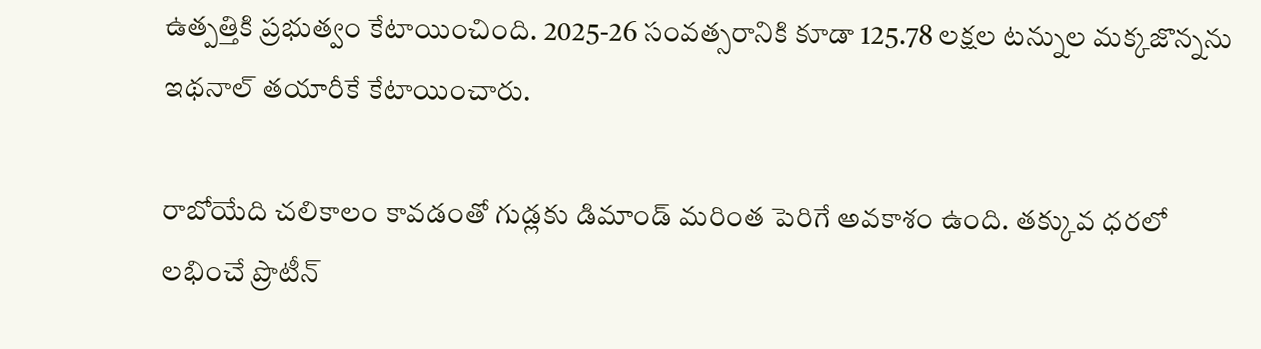ఉత్పత్తికి ప్రభుత్వం కేటాయించింది. 2025-26 సంవత్సరానికి కూడా 125.78 లక్షల టన్నుల మక్కజొన్నను ఇథనాల్ తయారీకే కేటాయించారు.

రాబోయేది చలికాలం కావడంతో గుడ్లకు డిమాండ్ మరింత పెరిగే అవకాశం ఉంది. తక్కువ ధరలో లభించే ప్రొటీన్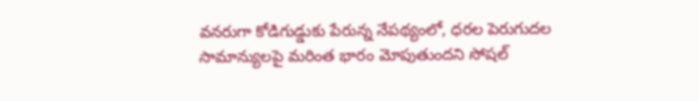వనరుగా కోడిగుడ్డుకు పేరున్న నేపథ్యంలో, ధరల పెరుగుదల సామాన్యులపై మరింత భారం మోపుతుందని సోషల్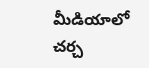మీడియాలో చర్చ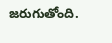జరుగుతోంది.